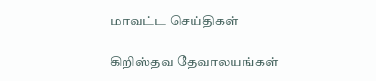மாவட்ட செய்திகள்

கிறிஸ்தவ தேவாலயங்கள்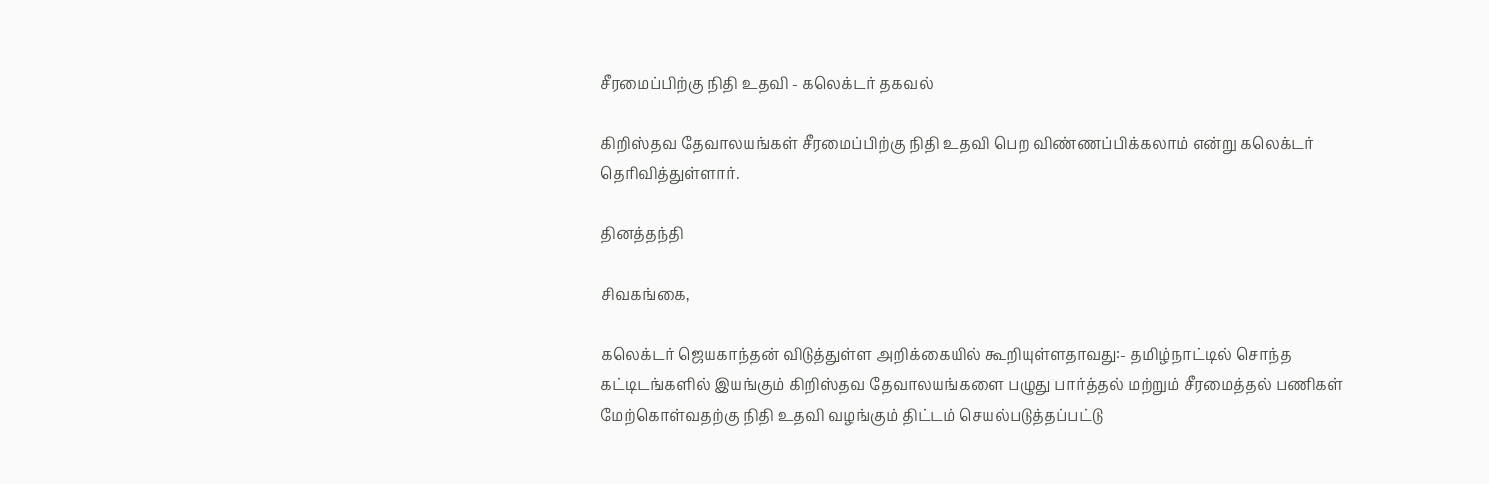சீரமைப்பிற்கு நிதி உதவி - கலெக்டர் தகவல்

கிறிஸ்தவ தேவாலயங்கள் சீரமைப்பிற்கு நிதி உதவி பெற விண்ணப்பிக்கலாம் என்று கலெக்டர் தெரிவித்துள்ளார்.

தினத்தந்தி

சிவகங்கை,

கலெக்டர் ஜெயகாந்தன் விடுத்துள்ள அறிக்கையில் கூறியுள்ளதாவது:- தமிழ்நாட்டில் சொந்த கட்டிடங்களில் இயங்கும் கிறிஸ்தவ தேவாலயங்களை பழுது பார்த்தல் மற்றும் சீரமைத்தல் பணிகள் மேற்கொள்வதற்கு நிதி உதவி வழங்கும் திட்டம் செயல்படுத்தப்பட்டு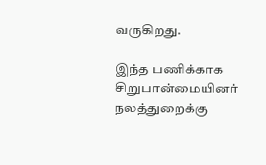வருகிறது.

இந்த பணிக்காக சிறுபான்மையினர் நலத்துறைக்கு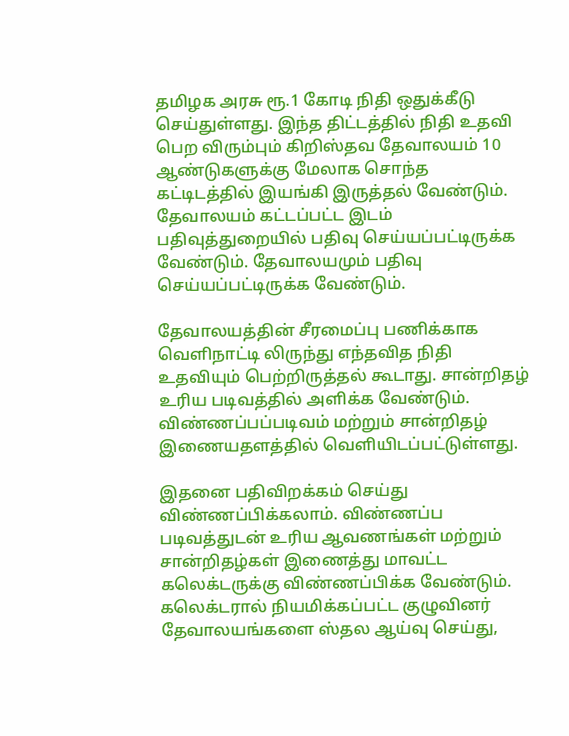தமிழக அரசு ரூ.1 கோடி நிதி ஒதுக்கீடு செய்துள்ளது. இந்த திட்டத்தில் நிதி உதவி பெற விரும்பும் கிறிஸ்தவ தேவாலயம் 10 ஆண்டுகளுக்கு மேலாக சொந்த கட்டிடத்தில் இயங்கி இருத்தல் வேண்டும். தேவாலயம் கட்டப்பட்ட இடம் பதிவுத்துறையில் பதிவு செய்யப்பட்டிருக்க வேண்டும். தேவாலயமும் பதிவு செய்யப்பட்டிருக்க வேண்டும்.

தேவாலயத்தின் சீரமைப்பு பணிக்காக வெளிநாட்டி லிருந்து எந்தவித நிதி உதவியும் பெற்றிருத்தல் கூடாது. சான்றிதழ் உரிய படிவத்தில் அளிக்க வேண்டும். விண்ணப்பப்படிவம் மற்றும் சான்றிதழ் இணையதளத்தில் வெளியிடப்பட்டுள்ளது.

இதனை பதிவிறக்கம் செய்து விண்ணப்பிக்கலாம். விண்ணப்ப படிவத்துடன் உரிய ஆவணங்கள் மற்றும் சான்றிதழ்கள் இணைத்து மாவட்ட கலெக்டருக்கு விண்ணப்பிக்க வேண்டும். கலெக்டரால் நியமிக்கப்பட்ட குழுவினர் தேவாலயங்களை ஸ்தல ஆய்வு செய்து,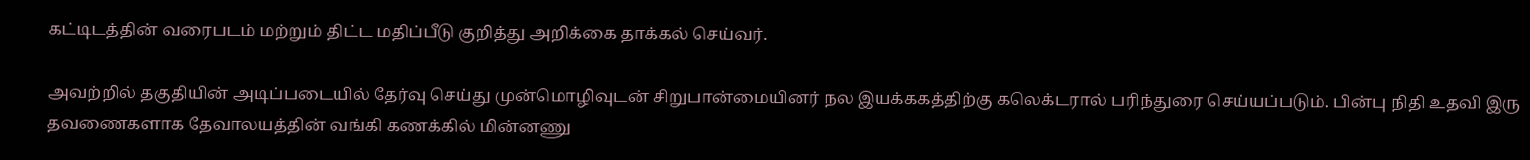கட்டிடத்தின் வரைபடம் மற்றும் திட்ட மதிப்பீடு குறித்து அறிக்கை தாக்கல் செய்வர்.

அவற்றில் தகுதியின் அடிப்படையில் தேர்வு செய்து முன்மொழிவுடன் சிறுபான்மையினர் நல இயக்ககத்திற்கு கலெக்டரால் பரிந்துரை செய்யப்படும். பின்பு நிதி உதவி இரு தவணைகளாக தேவாலயத்தின் வங்கி கணக்கில் மின்னணு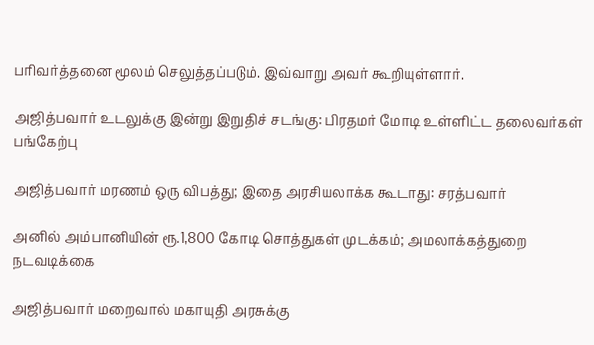பரிவர்த்தனை மூலம் செலுத்தப்படும். இவ்வாறு அவர் கூறியுள்ளார்.

அஜித்பவார் உடலுக்கு இன்று இறுதிச் சடங்கு: பிரதமர் மோடி உள்ளிட்ட தலைவர்கள் பங்கேற்பு

அஜித்பவார் மரணம் ஒரு விபத்து; இதை அரசியலாக்க கூடாது: சரத்பவார்

அனில் அம்பானியின் ரூ.1,800 கோடி சொத்துகள் முடக்கம்; அமலாக்கத்துறை நடவடிக்கை

அஜித்பவார் மறைவால் மகாயுதி அரசுக்கு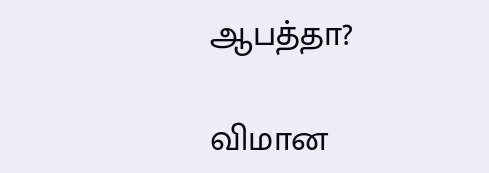ஆபத்தா?

விமான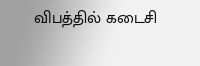விபத்தில் கடைசி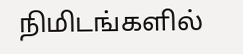நிமிடங்களில்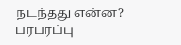நடந்தது என்ன? பரபரப்பு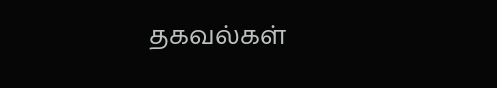தகவல்கள்